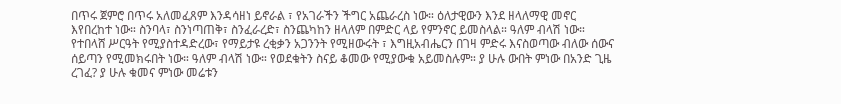በጥሩ ጀምሮ በጥሩ አለመፈጸም እንዳሳዘነ ይኖራል ፣ የአገራችን ችግር አጨራረስ ነው። ዕለታዊውን እንደ ዘላለማዊ መኖር እየበረከተ ነው። ስንባላ፣ ስንነጣጠቅ፣ ስንፈራረድ፣ ስንጨካከን ዘላለም በምድር ላይ የምንኖር ይመስላል። ዓለም ብላሽ ነው። የተበላሸ ሥርዓት የሚያስተዳድረው፣ የማይታዩ ረቂቃን አጋንንት የሚዘውሩት ፣ እግዚአብሔርን በገዛ ምድሩ እናስወጣው ብለው ሰውና ሰይጣን የሚመክሩበት ነው። ዓለም ብላሽ ነው። የወደቁትን ስናይ ቆመው የሚያውቁ አይመስሉም። ያ ሁሉ ውበት ምነው በአንድ ጊዜ ረገፈ? ያ ሁሉ ቁመና ምነው መሬቱን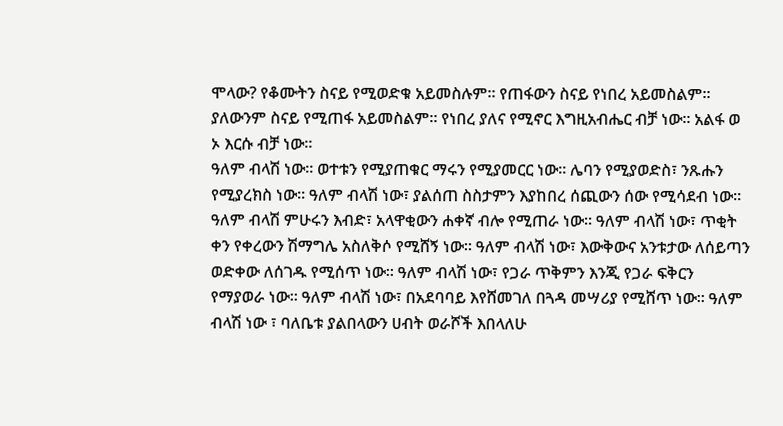ሞላው? የቆሙትን ስናይ የሚወድቁ አይመስሉም። የጠፋውን ስናይ የነበረ አይመስልም። ያለውንም ስናይ የሚጠፋ አይመስልም። የነበረ ያለና የሚኖር እግዚአብሔር ብቻ ነው። አልፋ ወ ኦ እርሱ ብቻ ነው።
ዓለም ብላሽ ነው። ወተቱን የሚያጠቁር ማሩን የሚያመርር ነው፡፡ ሌባን የሚያወድስ፣ ንጹሑን የሚያረክስ ነው፡፡ ዓለም ብላሽ ነው፣ ያልሰጠ ስስታምን እያከበረ ሰጪውን ሰው የሚሳደብ ነው። ዓለም ብላሽ ምሁሩን እብድ፣ አላዋቂውን ሐቀኛ ብሎ የሚጠራ ነው። ዓለም ብላሽ ነው፣ ጥቂት ቀን የቀረውን ሽማግሌ አስለቅሶ የሚሸኝ ነው። ዓለም ብላሽ ነው፣ እውቅውና አንቱታው ለሰይጣን ወድቀው ለሰገዱ የሚሰጥ ነው። ዓለም ብላሽ ነው፣ የጋራ ጥቅምን እንጂ የጋራ ፍቅርን የማያወራ ነው። ዓለም ብላሽ ነው፣ በአደባባይ እየሸመገለ በጓዳ መሣሪያ የሚሸጥ ነው። ዓለም ብላሽ ነው ፣ ባለቤቱ ያልበላውን ሀብት ወራሾች እበላለሁ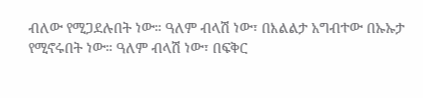ብለው የሚጋደሉበት ነው። ዓለም ብላሽ ነው፣ በእልልታ አግብተው በኡኡታ የሚኖሩበት ነው። ዓለም ብላሽ ነው፣ በፍቅር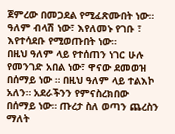ጀምረው በመጋደል የሚፈጽሙበት ነው። ዓለም ብላሽ ነው፣ እየለመኑ የገቡ ፣ እየተሳደቡ የሚወጡበት ነው።
በዚህ ዓለም ላይ የተሰጠን ነገር ሁሉ የመንገድ አበል ነው፣ ዋናው ደመወዝ በሰማይ ነው ። በዚህ ዓለም ላይ ተልእኮ አለን። አደራችንን የምናስረክበው በሰማይ ነው። ጡረታ ስለ ወጣን ጨረስን ማለት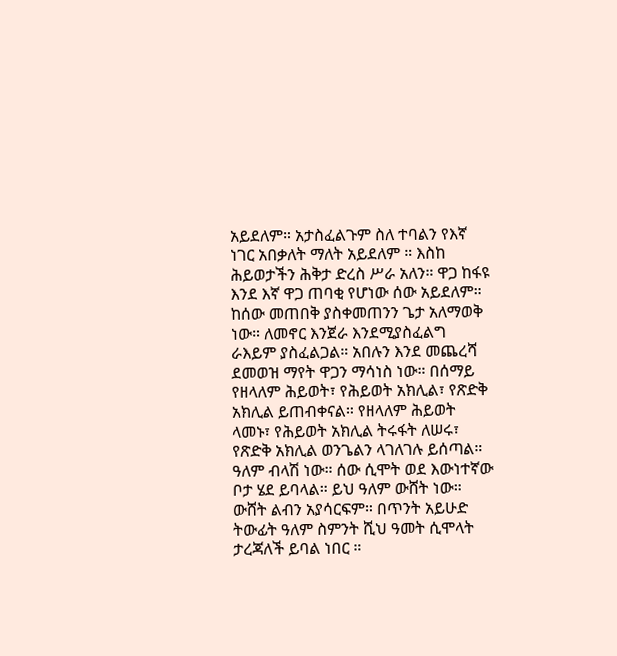አይደለም። አታስፈልጉም ስለ ተባልን የእኛ ነገር አበቃለት ማለት አይደለም ። እስከ ሕይወታችን ሕቅታ ድረስ ሥራ አለን። ዋጋ ከፋዩ እንደ እኛ ዋጋ ጠባቂ የሆነው ሰው አይደለም። ከሰው መጠበቅ ያስቀመጠንን ጌታ አለማወቅ ነው። ለመኖር እንጀራ እንደሚያስፈልግ ራእይም ያስፈልጋል። አበሉን እንደ መጨረሻ ደመወዝ ማየት ዋጋን ማሳነስ ነው። በሰማይ የዘላለም ሕይወት፣ የሕይወት አክሊል፣ የጽድቅ አክሊል ይጠብቀናል። የዘላለም ሕይወት ላመኑ፣ የሕይወት አክሊል ትሩፋት ለሠሩ፣ የጽድቅ አክሊል ወንጌልን ላገለገሉ ይሰጣል።
ዓለም ብላሽ ነው። ሰው ሲሞት ወደ እውነተኛው ቦታ ሄደ ይባላል። ይህ ዓለም ውሸት ነው። ውሸት ልብን አያሳርፍም። በጥንት አይሁድ ትውፊት ዓለም ስምንት ሺህ ዓመት ሲሞላት ታረጃለች ይባል ነበር ።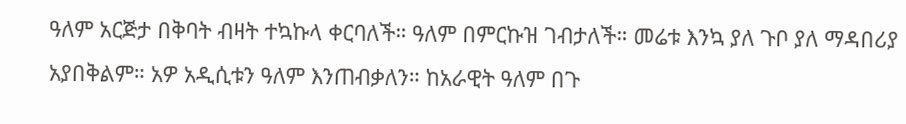ዓለም አርጅታ በቅባት ብዛት ተኳኩላ ቀርባለች። ዓለም በምርኩዝ ገብታለች። መሬቱ እንኳ ያለ ጉቦ ያለ ማዳበሪያ አያበቅልም። አዎ አዲሲቱን ዓለም እንጠብቃለን። ከአራዊት ዓለም በጉ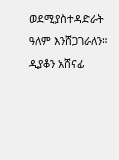ወደሚያስተዳድራት ዓለም እንሸጋገራለን።
ዲያቆን አሸናፊ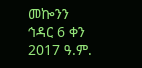መኰንን
ኅዳር 6 ቀን 2017 ዓ.ም.